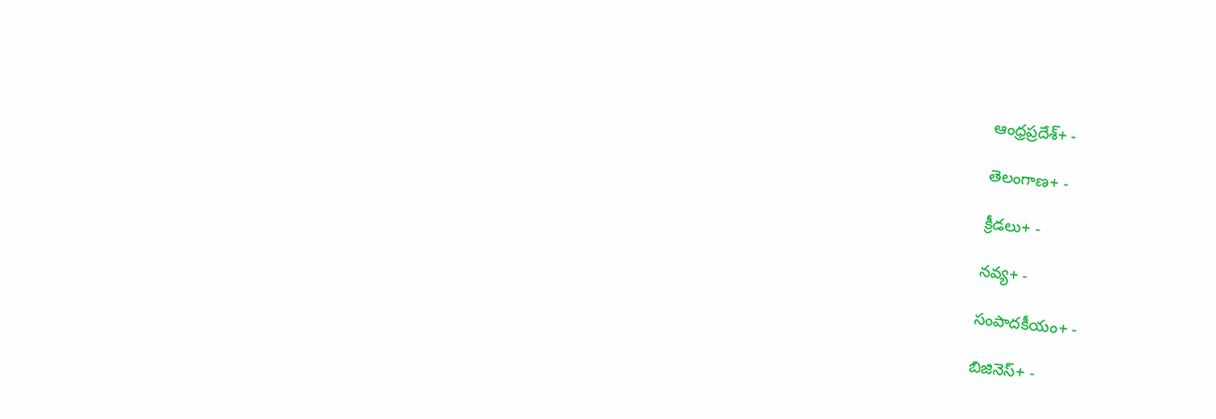ఆంధ్రప్రదేశ్+ -

తెలంగాణ+ -

క్రీడలు+ -

నవ్య+ -

సంపాదకీయం+ -

బిజినెస్+ -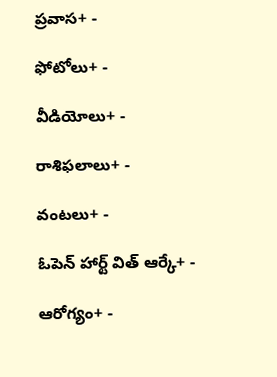ప్రవాస+ -

ఫోటోలు+ -

వీడియోలు+ -

రాశిఫలాలు+ -

వంటలు+ -

ఓపెన్ హార్ట్ విత్ ఆర్కే+ -

ఆరోగ్యం+ -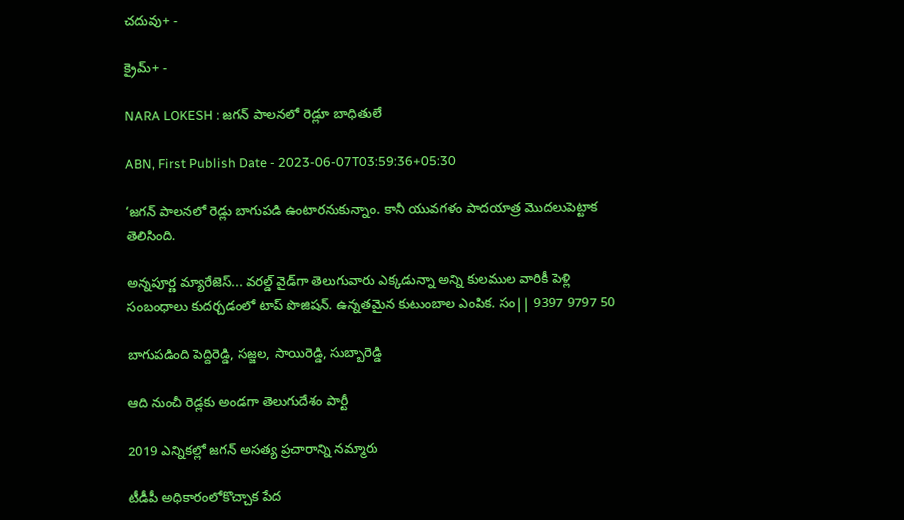చదువు+ -

క్రైమ్+ -

NARA LOKESH : జగన్‌ పాలనలో రెడ్లూ బాధితులే

ABN, First Publish Date - 2023-06-07T03:59:36+05:30

‘జగన్‌ పాలనలో రెడ్లు బాగుపడి ఉంటారనుకున్నాం. కానీ యువగళం పాదయాత్ర మొదలుపెట్టాక తెలిసింది.

అన్నపూర్ణ మ్యారేజెస్... వరల్డ్ వైడ్‌గా తెలుగువారు ఎక్కడున్నా అన్ని కులముల వారికీ పెళ్లి సంబంధాలు కుదర్చడంలో టాప్ పొజిషన్. ఉన్నతమైన కుటుంబాల ఎంపిక. సం|| 9397 9797 50

బాగుపడింది పెద్దిరెడ్డి, సజ్జల, సాయిరెడ్డి, సుబ్బారెడ్డి

ఆది నుంచీ రెడ్లకు అండగా తెలుగుదేశం పార్టీ

2019 ఎన్నికల్లో జగన్‌ అసత్య ప్రచారాన్ని నమ్మారు

టీడీపీ అధికారంలోకొచ్చాక పేద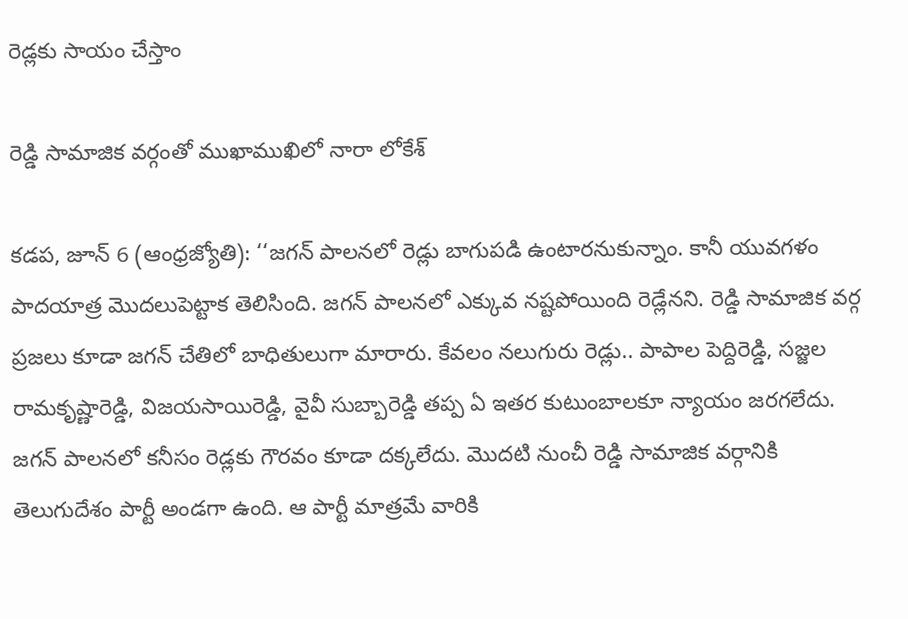రెడ్లకు సాయం చేస్తాం

రెడ్డి సామాజిక వర్గంతో ముఖాముఖిలో నారా లోకేశ్‌

కడప, జూన్‌ 6 (ఆంధ్రజ్యోతి): ‘‘జగన్‌ పాలనలో రెడ్లు బాగుపడి ఉంటారనుకున్నాం. కానీ యువగళం పాదయాత్ర మొదలుపెట్టాక తెలిసింది. జగన్‌ పాలనలో ఎక్కువ నష్టపోయింది రెడ్లేనని. రెడ్డి సామాజిక వర్గ ప్రజలు కూడా జగన్‌ చేతిలో బాధితులుగా మారారు. కేవలం నలుగురు రెడ్లు.. పాపాల పెద్దిరెడ్డి, సజ్జల రామకృష్ణారెడ్డి, విజయసాయిరెడ్డి, వైవీ సుబ్బారెడ్డి తప్ప ఏ ఇతర కుటుంబాలకూ న్యాయం జరగలేదు. జగన్‌ పాలనలో కనీసం రెడ్లకు గౌరవం కూడా దక్కలేదు. మొదటి నుంచీ రెడ్డి సామాజిక వర్గానికి తెలుగుదేశం పార్టీ అండగా ఉంది. ఆ పార్టీ మాత్రమే వారికి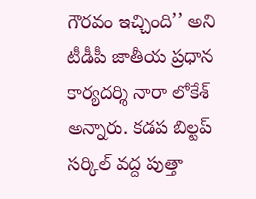గౌరవం ఇచ్చింది’’ అని టీడీపీ జాతీయ ప్రధాన కార్యదర్శి నారా లోకేశ్‌ అన్నారు. కడప బిల్టప్‌ సర్కిల్‌ వద్ద పుత్తా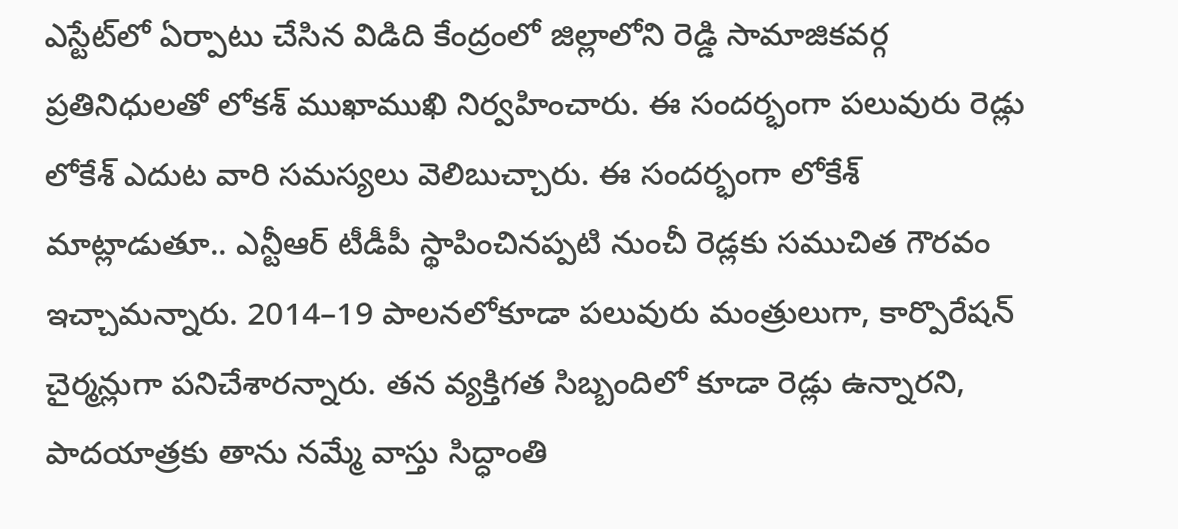ఎస్టేట్‌లో ఏర్పాటు చేసిన విడిది కేంద్రంలో జిల్లాలోని రెడ్డి సామాజికవర్గ ప్రతినిధులతో లోకశ్‌ ముఖాముఖి నిర్వహించారు. ఈ సందర్భంగా పలువురు రెడ్లు లోకేశ్‌ ఎదుట వారి సమస్యలు వెలిబుచ్చారు. ఈ సందర్భంగా లోకేశ్‌ మాట్లాడుతూ.. ఎన్టీఆర్‌ టీడీపీ స్థాపించినప్పటి నుంచీ రెడ్లకు సముచిత గౌరవం ఇచ్చామన్నారు. 2014–19 పాలనలోకూడా పలువురు మంత్రులుగా, కార్పొరేషన్‌ చైర్మన్లుగా పనిచేశారన్నారు. తన వ్యక్తిగత సిబ్బందిలో కూడా రెడ్లు ఉన్నారని, పాదయాత్రకు తాను నమ్మే వాస్తు సిద్ధాంతి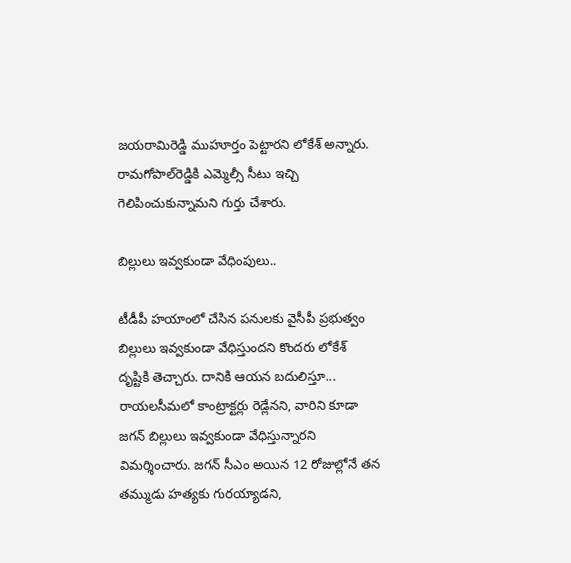జయరామిరెడ్డి ముహూర్తం పెట్టారని లోకేశ్‌ అన్నారు. రామగోపాల్‌రెడ్డికి ఎమ్మెల్సీ సీటు ఇచ్చి గెలిపించుకున్నామని గుర్తు చేశారు.

బిల్లులు ఇవ్వకుండా వేధింపులు..

టీడీపీ హయాంలో చేసిన పనులకు వైసీపీ ప్రభుత్వం బిల్లులు ఇవ్వకుండా వేధిస్తుందని కొందరు లోకేశ్‌ దృష్టికి తెచ్చారు. దానికి ఆయన బదులిస్తూ... రాయలసీమలో కాంట్రాక్టర్లు రెడ్లేనని, వారిని కూడా జగన్‌ బిల్లులు ఇవ్వకుండా వేధిస్తున్నారని విమర్శించారు. జగన్‌ సీఎం అయిన 12 రోజుల్లోనే తన తమ్ముడు హత్యకు గురయ్యాడని,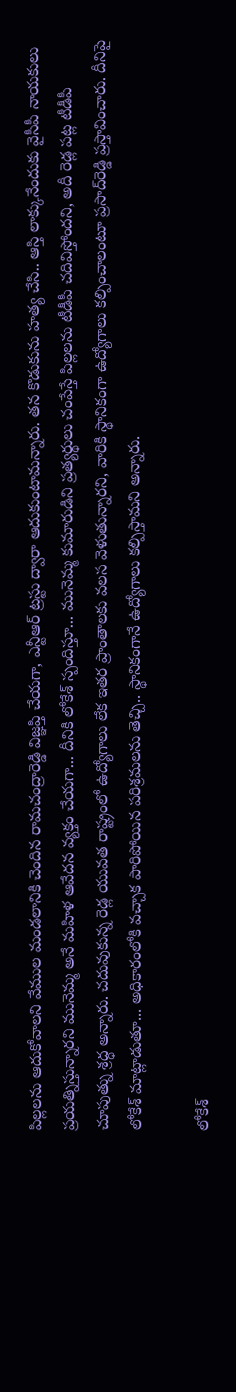పిల్లలను ఆదుకోవాలని వేముల మండలానికి చెందిన రామచంద్రారెడ్డి విజ్ఞప్తి చేయగా, ఎన్టీఆర్‌ ట్రస్టు ద్వారా ఆదుకుంటామన్నారు. తన కొడుకును హత్య చేసి.. ఆస్తి లాక్కునేందుకు వైసీపీ నాయకులు ప్రయత్నిస్తున్నారని మునెమ్మ అనే మహిళ ఆవేదన వ్యక్తం చేయగా... దీనికి లోకేశ్‌ స్పందిస్తూ... మునెమ్మ కుమారుడిని ప్రత్యర్థులు చంపేస్తే పిల్లలను టీడీపీ చదివిస్తోందని, అదీ రెడ్ల పట్ల టీడీపీ చూపుత్ను శ్రద్ధ అన్నారు. చదువుకున్న రెడ్ల యువత రాష్ట్రంలో ఉద్యోగాలు లేక ఇతర ప్రాంతాలకు వలస వెళుతున్నారని, వారికి స్థానికంగా ఉద్యోగాలు కల్పించాలంటూ ప్రసాద్‌రెడ్డి ప్రస్తావించారు. దీనిపై లోకేశ్‌ మాట్లాడుతూ... అధికారంలోకి వచ్చాక పారిపోయిన పరిశ్రమలను తెచ్చి.. స్థానికంగానే ఉద్యోగాలు కల్పిస్తామని అన్నారు.

లోకేశ్‌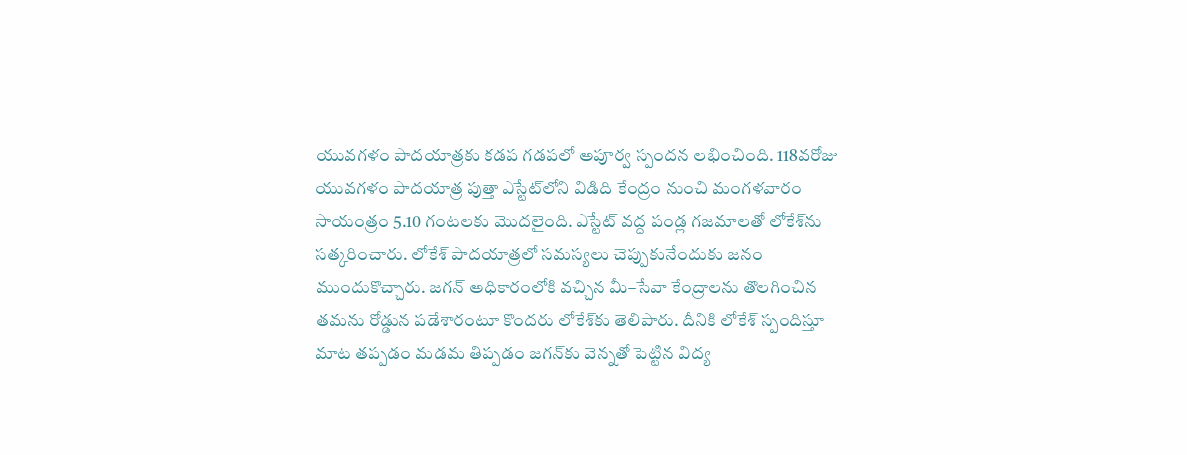యువగళం పాదయాత్రకు కడప గడపలో అపూర్వ స్పందన లభించింది. 118వరోజు యువగళం పాదయాత్ర పుత్తా ఎస్టేట్‌లోని విడిది కేంద్రం నుంచి మంగళవారం సాయంత్రం 5.10 గంటలకు మొదలైంది. ఎస్టేట్‌ వద్ద పండ్ల గజమాలతో లోకేశ్‌ను సత్కరించారు. లోకేశ్‌ పాదయాత్రలో సమస్యలు చెప్పుకునేందుకు జనం ముందుకొచ్చారు. జగన్‌ అధికారంలోకి వచ్చిన మీ–సేవా కేంద్రాలను తొలగించిన తమను రోడ్డున పడేశారంటూ కొందరు లోకేశ్‌కు తెలిపారు. దీనికి లోకేశ్‌ స్పందిస్తూ మాట తప్పడం మడమ తిప్పడం జగన్‌కు వెన్నతో పెట్టిన విద్య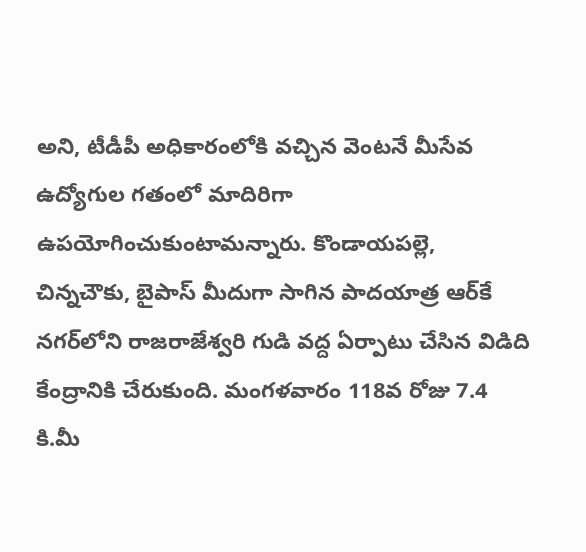అని, టీడీపీ అధికారంలోకి వచ్చిన వెంటనే మీసేవ ఉద్యోగుల గతంలో మాదిరిగా ఉపయోగించుకుంటామన్నారు. కొండాయపల్లె, చిన్నచౌకు, బైపాస్‌ మీదుగా సాగిన పాదయాత్ర ఆర్‌కే నగర్‌లోని రాజరాజేశ్వరి గుడి వద్ద ఏర్పాటు చేసిన విడిది కేంద్రానికి చేరుకుంది. మంగళవారం 118వ రోజు 7.4 కి.మీ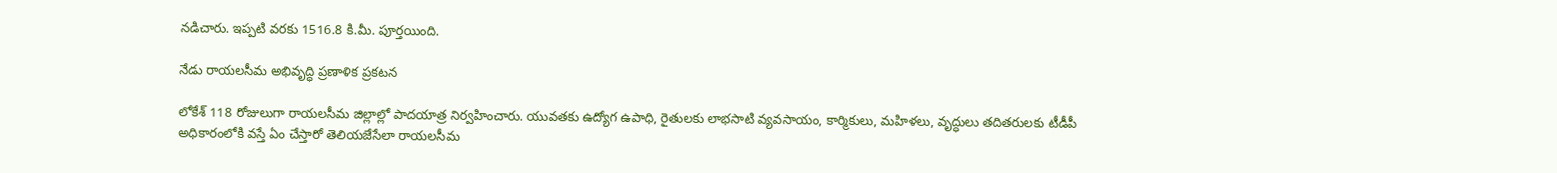నడిచారు. ఇప్పటి వరకు 1516.8 కి.మీ. పూర్తయింది.

నేడు రాయలసీమ అభివృద్ధి ప్రణాళిక ప్రకటన

లోకేశ్‌ 118 రోజులుగా రాయలసీమ జిల్లాల్లో పాదయాత్ర నిర్వహించారు. యువతకు ఉద్యోగ ఉపాధి, రైతులకు లాభసాటి వ్యవసాయం, కార్మికులు, మహిళలు, వృద్ధులు తదితరులకు టీడీపీ అధికారంలోకి వస్తే ఏం చేస్తారో తెలియజేసేలా రాయలసీమ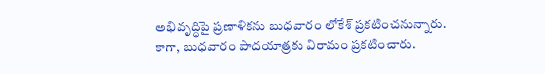అభివృద్ధిపై ప్రణాళికను బుధవారం లోకేశ్‌ ప్రకటించనున్నారు. కాగా, బుధవారం పాదయాత్రకు విరామం ప్రకటించారు.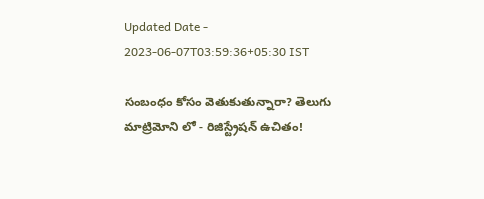Updated Date - 2023-06-07T03:59:36+05:30 IST

సంబంధం కోసం వెతుకుతున్నారా? తెలుగు మాట్రిమోని లో - రిజిస్ట్రేషన్ ఉచితం!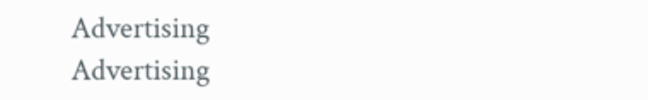Advertising
Advertising